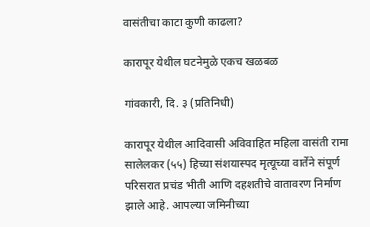वासंतीचा काटा कुणी काढला?

कारापूर येथील घटनेमुळे एकच खळबळ

गांवकारी, दि. ३ (प्रतिनिधी)

कारापूर येथील आदिवासी अविवाहित महिला वासंती रामा सालेलकर (५५) हिच्या संशयास्पद मृत्यूच्या वार्तेने संपूर्ण परिसरात प्रचंड भीती आणि दहशतीचे वातावरण निर्माण झाले आहे. आपल्या जमिनीच्या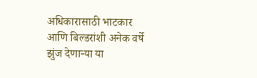अधिकारासाठी भाटकार आणि बिल्डरांशी अनेक वर्षे झुंज देणाऱ्या या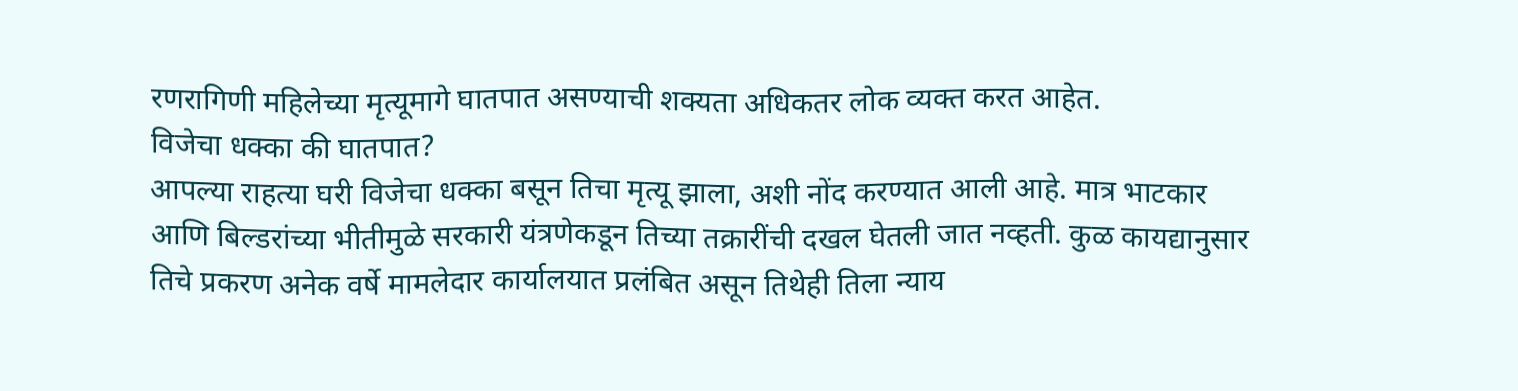रणरागिणी महिलेच्या मृत्यूमागे घातपात असण्याची शक्यता अधिकतर लोक व्यक्त करत आहेत.
विजेचा धक्का की घातपात?
आपल्या राहत्या घरी विजेचा धक्का बसून तिचा मृत्यू झाला, अशी नोंद करण्यात आली आहे. मात्र भाटकार आणि बिल्डरांच्या भीतीमुळे सरकारी यंत्रणेकडून तिच्या तक्रारींची दखल घेतली जात नव्हती. कुळ कायद्यानुसार तिचे प्रकरण अनेक वर्षे मामलेदार कार्यालयात प्रलंबित असून तिथेही तिला न्याय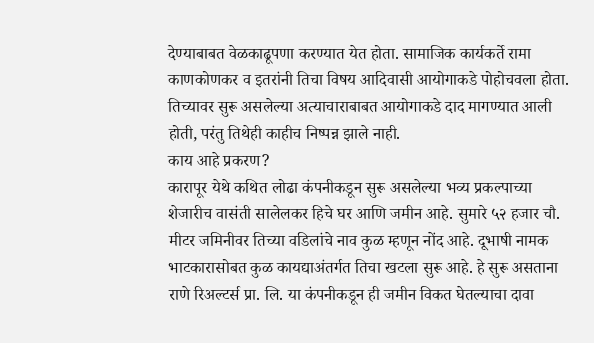देण्याबाबत वेळकाढूपणा करण्यात येत होता. सामाजिक कार्यकर्ते रामा काणकोणकर व इतरांनी तिचा विषय आदिवासी आयोगाकडे पोहोचवला होता. तिच्यावर सुरू असलेल्या अत्याचाराबाबत आयोगाकडे दाद मागण्यात आली होती, परंतु तिथेही काहीच निष्पन्न झाले नाही.
काय आहे प्रकरण?
कारापूर येथे कथित लोढा कंपनीकडून सुरू असलेल्या भव्य प्रकल्पाच्या शेजारीच वासंती सालेलकर हिचे घर आणि जमीन आहे. सुमारे ५२ हजार चौ. मीटर जमिनीवर तिच्या वडिलांचे नाव कुळ म्हणून नोंद आहे. दूभाषी नामक भाटकारासोबत कुळ कायद्याअंतर्गत तिचा खटला सुरू आहे. हे सुरू असताना राणे रिअल्टर्स प्रा. लि. या कंपनीकडून ही जमीन विकत घेतल्याचा दावा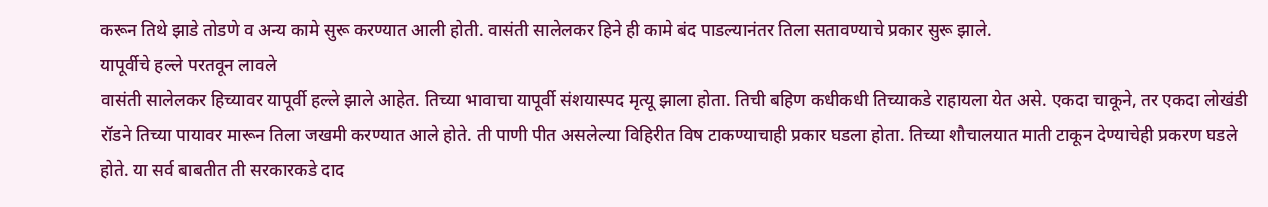करून तिथे झाडे तोडणे व अन्य कामे सुरू करण्यात आली होती. वासंती सालेलकर हिने ही कामे बंद पाडल्यानंतर तिला सतावण्याचे प्रकार सुरू झाले.
यापूर्वीचे हल्ले परतवून लावले
वासंती सालेलकर हिच्यावर यापूर्वी हल्ले झाले आहेत. तिच्या भावाचा यापूर्वी संशयास्पद मृत्यू झाला होता. तिची बहिण कधीकधी तिच्याकडे राहायला येत असे. एकदा चाकूने, तर एकदा लोखंडी रॉडने तिच्या पायावर मारून तिला जखमी करण्यात आले होते. ती पाणी पीत असलेल्या विहिरीत विष टाकण्याचाही प्रकार घडला होता. तिच्या शौचालयात माती टाकून देण्याचेही प्रकरण घडले होते. या सर्व बाबतीत ती सरकारकडे दाद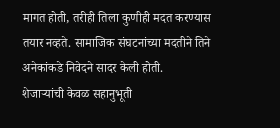मागत होती, तरीही तिला कुणीही मदत करण्यास तयार नव्हते. सामाजिक संघटनांच्या मदतीने तिने अनेकांकडे निवेदने सादर केली होती.
शेजाऱ्यांची केवळ सहानुभूती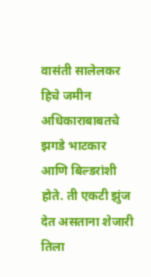वासंती सालेलकर हिचे जमीन अधिकाराबाबतचे झगडे भाटकार आणि बिल्डरांशी होते. ती एकटी झुंज देत असताना शेजारी तिला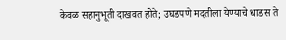केवळ सहानुभूती दाखवत होते; उघडपणे मदतीला येण्याचे धाडस ते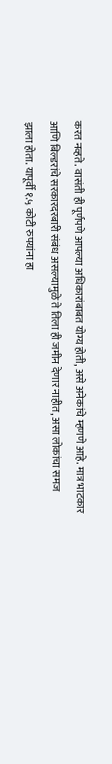करत नव्हते. वासंती ही पूर्णपणे आपल्या अधिकारांबाबत योग्य होती, असे अनेकांचे म्हणणे आहे. मात्र भाटकार आणि बिल्डरांचे सरकारदरबारी संबंध असल्यामुळे ते तिला ही जमीन देणार नाहीत, असा लोकांचा समज झाला होता. यापूर्वी १.५ कोटी रुपयांना हा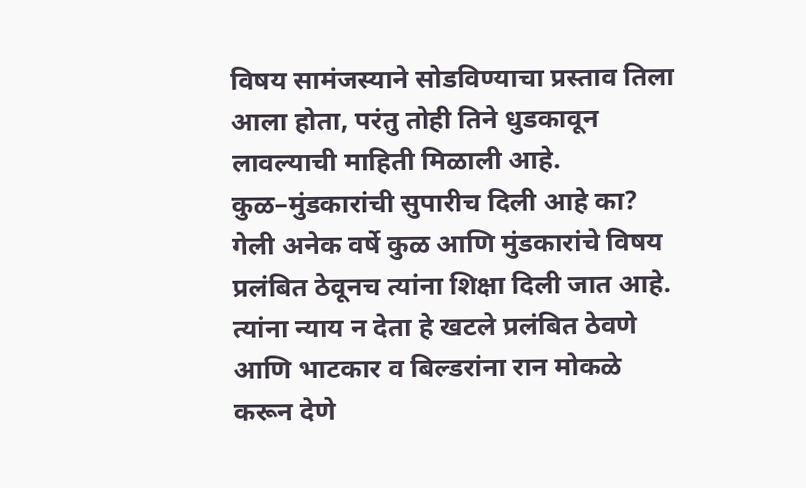विषय सामंजस्याने सोडविण्याचा प्रस्ताव तिला आला होता, परंतु तोही तिने धुडकावून लावल्याची माहिती मिळाली आहे.
कुळ–मुंडकारांची सुपारीच दिली आहे का?
गेली अनेक वर्षे कुळ आणि मुंडकारांचे विषय प्रलंबित ठेवूनच त्यांना शिक्षा दिली जात आहे. त्यांना न्याय न देता हे खटले प्रलंबित ठेवणे आणि भाटकार व बिल्डरांना रान मोकळे करून देणे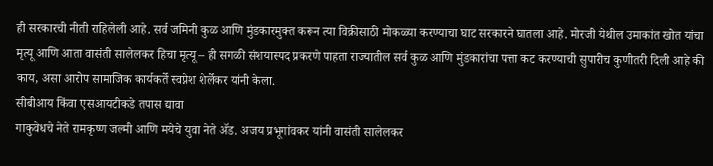ही सरकारची नीती राहिलेली आहे. सर्व जमिनी कुळ आणि मुंडकारमुक्त करून त्या विक्रीसाठी मोकळ्या करण्याचा घाट सरकारने घातला आहे. मोरजी येथील उमाकांत खोत यांचा मृत्यू आणि आता वासंती सालेलकर हिचा मृत्यू – ही सगळी संशयास्पद प्रकरणे पाहता राज्यातील सर्व कुळ आणि मुंडकारांचा पत्ता कट करण्याची सुपारीच कुणीतरी दिली आहे की काय, असा आरोप सामाजिक कार्यकर्ते स्वप्नेश शेर्लेकर यांनी केला.
सीबीआय किंवा एसआयटीकडे तपास द्यावा
गाकुवेधचे नेते रामकृष्ण जल्मी आणि मयेचे युवा नेते ॲड. अजय प्रभूगांवकर यांनी वासंती सालेलकर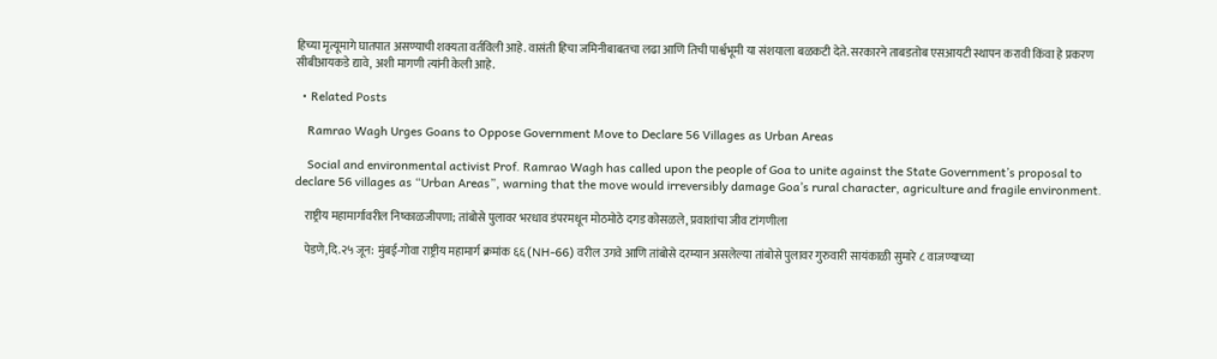हिच्या मृत्यूमागे घातपात असण्याची शक्यता वर्तविली आहे. वासंती हिचा जमिनीबाबतचा लढा आणि तिची पार्श्वभूमी या संशयाला बळकटी देते. सरकारने ताबडतोब एसआयटी स्थापन करावी किंवा हे प्रकरण सीबीआयकडे द्यावे, अशी मागणी त्यांनी केली आहे.

  • Related Posts

    Ramrao Wagh Urges Goans to Oppose Government Move to Declare 56 Villages as Urban Areas

    Social and environmental activist Prof. Ramrao Wagh has called upon the people of Goa to unite against the State Government’s proposal to declare 56 villages as “Urban Areas”, warning that the move would irreversibly damage Goa’s rural character, agriculture and fragile environment.

    राष्ट्रीय महामार्गावरील निष्काळजीपणा; तांबोसे पुलावर भरधाव डंपरमधून मोठमोठे दगड कोसळले, प्रवाशांचा जीव टांगणीला

    पेडणे,दि.२५ जून: मुंबई-गोवा राष्ट्रीय महामार्ग क्रमांक ६६ (NH-66) वरील उगवे आणि तांबोसे दरम्यान असलेल्या तांबोसे पुलावर गुरुवारी सायंकाळी सुमारे ८ वाजण्याच्या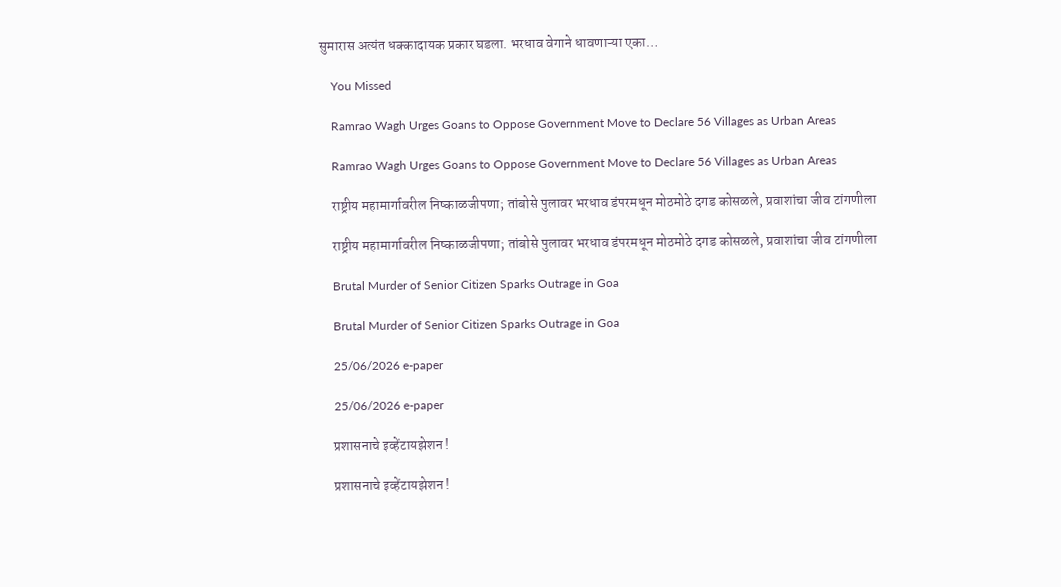सुमारास अत्यंत धक्कादायक प्रकार घडला. भरधाव वेगाने धावणाऱ्या एका…

    You Missed

    Ramrao Wagh Urges Goans to Oppose Government Move to Declare 56 Villages as Urban Areas

    Ramrao Wagh Urges Goans to Oppose Government Move to Declare 56 Villages as Urban Areas

    राष्ट्रीय महामार्गावरील निष्काळजीपणा; तांबोसे पुलावर भरधाव डंपरमधून मोठमोठे दगड कोसळले, प्रवाशांचा जीव टांगणीला

    राष्ट्रीय महामार्गावरील निष्काळजीपणा; तांबोसे पुलावर भरधाव डंपरमधून मोठमोठे दगड कोसळले, प्रवाशांचा जीव टांगणीला

    Brutal Murder of Senior Citizen Sparks Outrage in Goa

    Brutal Murder of Senior Citizen Sparks Outrage in Goa

    25/06/2026 e-paper

    25/06/2026 e-paper

    प्रशासनाचे इव्हेंटायझेशन !

    प्रशासनाचे इव्हेंटायझेशन !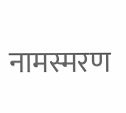नामस्मरण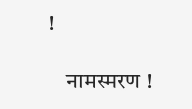!

    नामस्मरण !